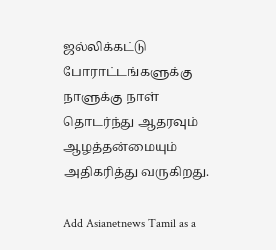ஜல்லிக்கட்டு போராட்டங்களுக்கு நாளுக்கு நாள் தொடர்ந்து ஆதரவும் ஆழத்தன்மையும் அதிகரித்து வருகிறது.

Add Asianetnews Tamil as a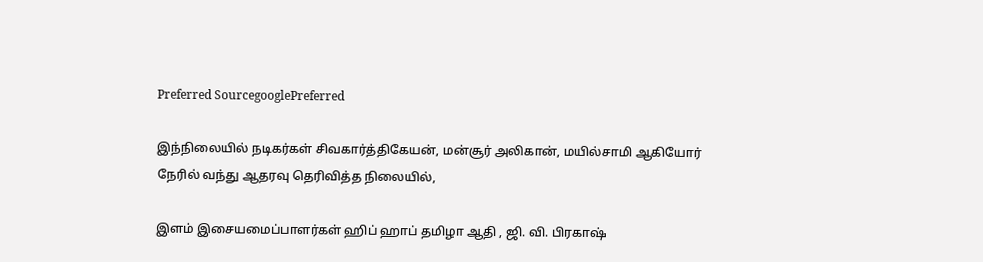Preferred SourcegooglePreferred

இந்நிலையில் நடிகர்கள் சிவகார்த்திகேயன், மன்சூர் அலிகான், மயில்சாமி ஆகியோர் நேரில் வந்து ஆதரவு தெரிவித்த நிலையில்,

இளம் இசையமைப்பாளர்கள் ஹிப் ஹாப் தமிழா ஆதி , ஜி. வி. பிரகாஷ்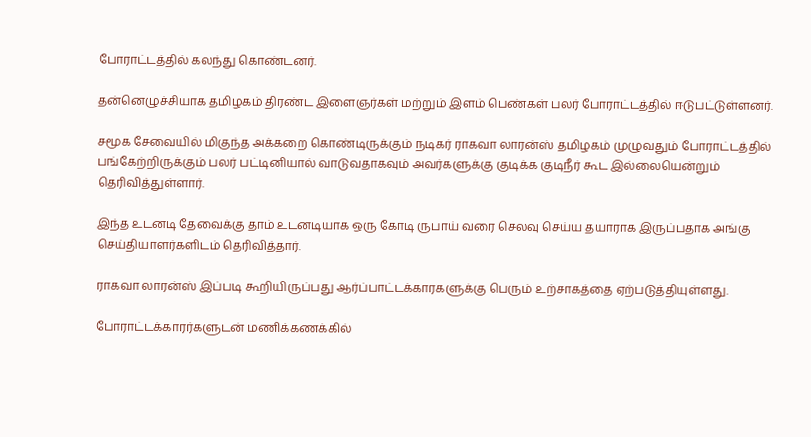போராட்டத்தில் கலந்து கொண்டனர்.

தன்னெழுச்சியாக தமிழகம் திரண்ட இளைஞர்கள் மற்றும் இளம் பெண்கள் பலர் போராட்டத்தில் ஈடுபட்டுள்ளனர்.

சமூக சேவையில் மிகுந்த அக்கறை கொண்டிருக்கும் நடிகர் ராகவா லாரன்ஸ் தமிழகம் முழுவதும் போராட்டத்தில் பங்கேற்றிருக்கும் பலர் பட்டினியால் வாடுவதாகவும் அவர்களுக்கு குடிக்க குடிநீர் கூட இல்லையென்றும் தெரிவித்துள்ளார்.

இந்த உடனடி தேவைக்கு தாம் உடனடியாக ஒரு கோடி ருபாய் வரை செலவு செய்ய தயாராக இருப்பதாக அங்கு செய்தியாளர்களிடம் தெரிவித்தார்.

ராகவா லாரன்ஸ் இப்படி கூறியிருப்பது ஆர்ப்பாட்டக்காரகளுக்கு பெரும் உற்சாகத்தை ஏற்படுத்தியுள்ளது.

போராட்டக்காரர்களுடன் மணிக்கணக்கில்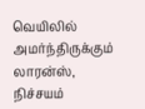வெயிலில் அமர்ந்திருக்கும் லாரன்ஸ், நிச்சயம்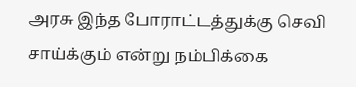அரசு இந்த போராட்டத்துக்கு செவி சாய்க்கும் என்று நம்பிக்கை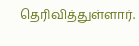தெரிவித்துள்ளார்.